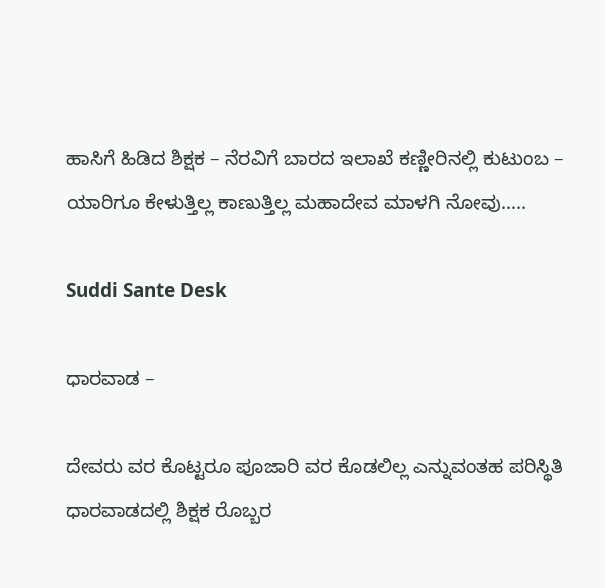ಹಾಸಿಗೆ ಹಿಡಿದ ಶಿಕ್ಷಕ – ನೆರವಿಗೆ ಬಾರದ ಇಲಾಖೆ ಕಣ್ಣೀರಿನಲ್ಲಿ ಕುಟುಂಬ – ಯಾರಿಗೂ ಕೇಳುತ್ತಿಲ್ಲ ಕಾಣುತ್ತಿಲ್ಲ ಮಹಾದೇವ ಮಾಳಗಿ ನೋವು…..

Suddi Sante Desk

ಧಾರವಾಡ –

ದೇವರು ವರ ಕೊಟ್ಟರೂ ಪೂಜಾರಿ ವರ ಕೊಡಲಿಲ್ಲ ಎನ್ನುವಂತಹ ಪರಿಸ್ಥಿತಿ ಧಾರವಾಡದಲ್ಲಿ ಶಿಕ್ಷಕ ರೊಬ್ಬರ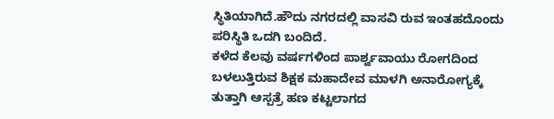ಸ್ಥಿತಿಯಾಗಿದೆ‌.ಹೌದು ನಗರದಲ್ಲಿ ವಾಸವಿ ರುವ ಇಂತಹದೊಂದು ಪರಿಸ್ಥಿತಿ ಒದಗಿ ಬಂದಿದೆ.
ಕಳೆದ ಕೆಲವು ವರ್ಷಗಳಿಂದ ಪಾರ್ಶ್ವವಾಯು ರೋಗದಿಂದ ಬಳಲುತ್ತಿರುವ ಶಿಕ್ಷಕ ಮಹಾದೇವ ಮಾಳಗಿ ಅನಾರೋಗ್ಯಕ್ಕೆ ತುತ್ತಾಗಿ ಆಸ್ಪತ್ರೆ ಹಣ ಕಟ್ಟಲಾಗದ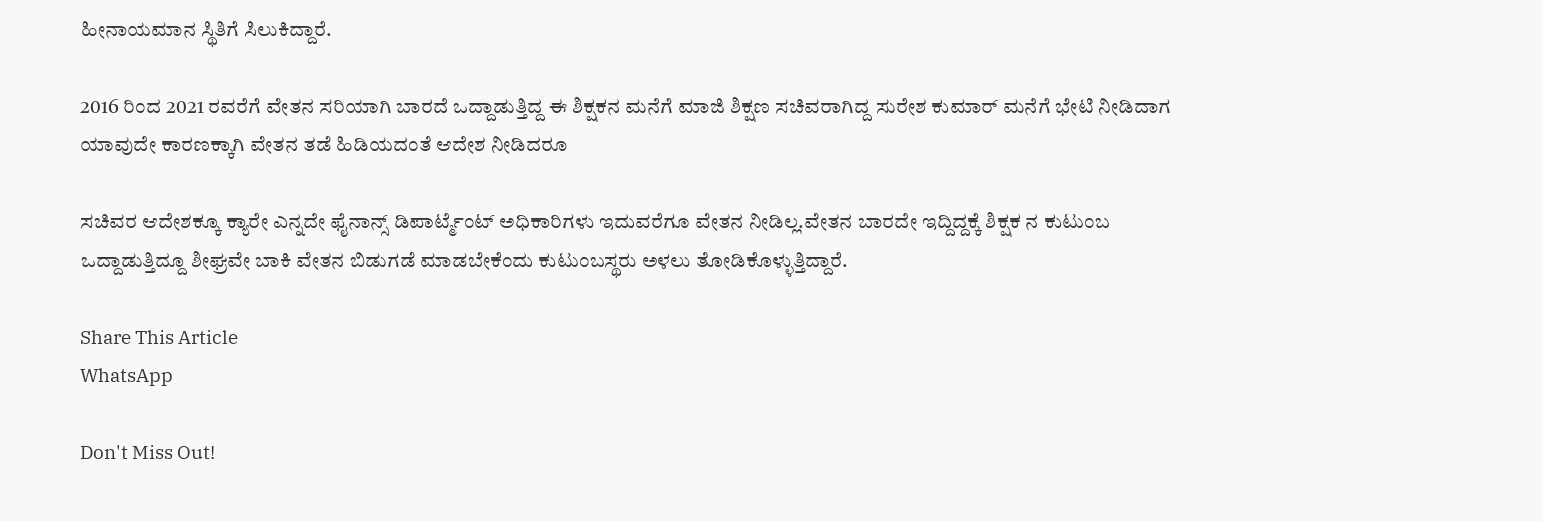ಹೀನಾಯಮಾನ ಸ್ಥಿತಿಗೆ ಸಿಲುಕಿದ್ದಾರೆ.

2016 ರಿಂದ 2021 ರವರೆಗೆ ವೇತನ ಸರಿಯಾಗಿ ಬಾರದೆ ಒದ್ದಾಡುತ್ತಿದ್ದ ಈ ಶಿಕ್ಷಕನ ಮನೆಗೆ ಮಾಜಿ ಶಿಕ್ಷಣ ಸಚಿವರಾಗಿದ್ದ ಸುರೇಶ ಕುಮಾರ್ ಮನೆಗೆ ಭೇಟಿ ನೀಡಿದಾಗ ಯಾವುದೇ ಕಾರಣಕ್ಕಾಗಿ ವೇತನ ತಡೆ ಹಿಡಿಯದಂತೆ ಆದೇಶ ನೀಡಿದರೂ

ಸಚಿವರ ಆದೇಶಕ್ಕೂ ಕ್ಯಾರೇ ಎನ್ನದೇ ಫೈನಾನ್ಸ್ ಡಿಪಾರ್ಟ್ಮೆಂಟ್ ಅಧಿಕಾರಿಗಳು ಇದುವರೆಗೂ ವೇತನ ನೀಡಿಲ್ಲ.ವೇತನ ಬಾರದೇ ಇದ್ದಿದ್ದಕ್ಕೆ ಶಿಕ್ಷಕ ನ ಕುಟುಂಬ ಒದ್ದಾಡುತ್ತಿದ್ದೂ ಶೀಘ್ರವೇ ಬಾಕಿ ವೇತನ ಬಿಡುಗಡೆ ಮಾಡಬೇಕೆಂದು ಕುಟುಂಬಸ್ಥರು ಅಳಲು ತೋಡಿಕೊಳ್ಳುತ್ತಿದ್ದಾರೆ.

Share This Article
WhatsApp

Don't Miss Out!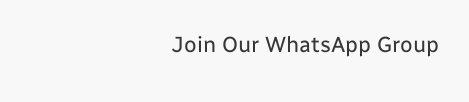Join Our WhatsApp Group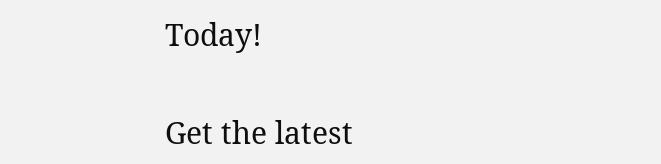Today!

Get the latest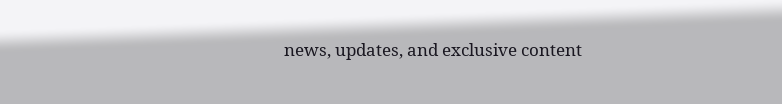news, updates, and exclusive content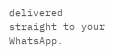delivered straight to your WhatsApp.